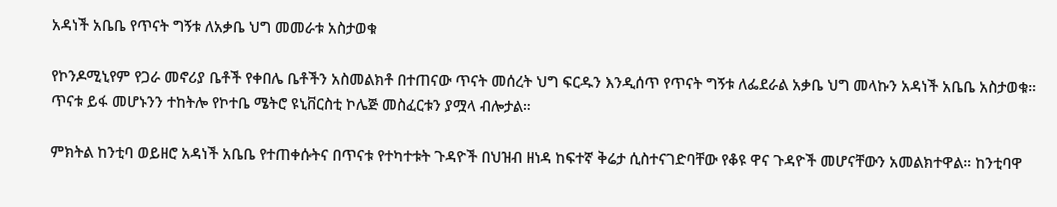አዳነች አቤቤ የጥናት ግኝቱ ለአቃቤ ህግ መመራቱ አስታወቁ

የኮንዶሚኒየም የጋራ መኖሪያ ቤቶች የቀበሌ ቤቶችን አስመልክቶ በተጠናው ጥናት መሰረት ህግ ፍርዱን እንዲሰጥ የጥናት ግኝቱ ለፌደራል አቃቤ ህግ መላኩን አዳነች አቤቤ አስታወቁ። ጥናቱ ይፋ መሆኑንን ተከትሎ የኮተቤ ሜትሮ ዩኒቨርስቲ ኮሌጅ መስፈርቱን ያሟላ ብሎታል።

ምክትል ከንቲባ ወይዘሮ አዳነች አቤቤ የተጠቀሱትና በጥናቱ የተካተቱት ጉዳዮች በህዝብ ዘነዳ ከፍተኛ ቅሬታ ሲስተናገድባቸው የቆዩ ዋና ጉዳዮች መሆናቸውን አመልክተዋል። ከንቲባዋ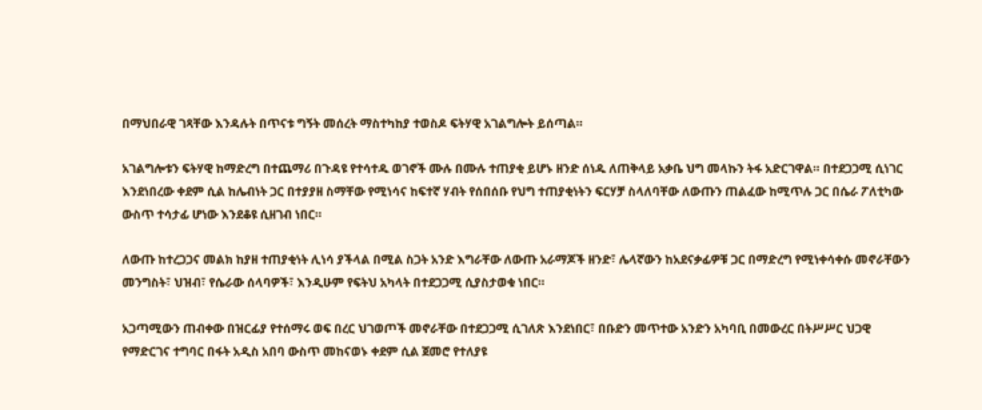በማህበራዊ ገጻቸው እንዳሉት በጥናቱ ግኝት መሰረት ማስተካከያ ተወስዶ ፍትሃዊ አገልግሎት ይሰጣል።

አገልግሎቱን ፍትሃዊ ከማድረግ በተጨማሪ በጉዳዩ የተሳተዱ ወገኖች ሙሉ በሙሉ ተጠያቂ ይሆኑ ዘንድ ሰነዱ ለጠቅላይ አቃቤ ህግ መላኩን ትፋ አድርገዋል። በተደጋጋሚ ሲነገር እንደነበረው ቀደም ሲል ከሌብነት ጋር በተያያዘ ስማቸው የሚነሳና ከፍተኛ ሃብት የሰበሰቡ የህግ ተጠያቂነትን ፍርሃቻ ስላለባቸው ለውጡን ጠልፈው ከሚጥሉ ጋር በሴራ ፖለቲካው ውስጥ ተሳታፊ ሆነው እንደቆዩ ሲዘገብ ነበር።

ለውጡ ከተረጋጋና መልክ ከያዘ ተጠያቂነት ሊነሳ ያችላል በሚል ስጋት አንድ እግራቸው ለውጡ አራማጆች ዘንድ፣ ሌላኛውን ከአደናቃፊዎቹ ጋር በማድረግ የሚነቀሳቀሱ መኖራቸውን መንግስት፣ ህዝብ፣ የሴራው ሰላባዎች፣ እንዲሁም የፍትህ አካላት በተደጋጋሚ ሲያስታወቁ ነበር።

አጋጣሚውን ጠብቀው በዝርፊያ የተሰማሩ ወፍ በረር ህገወጦች መኖራቸው በተደጋጋሚ ሲገለጽ እንደነበር፣ በቡድን መጥተው አንድን አካባቢ በመውረር በትሥሥር ህጋዊ የማድርገና ተግባር በፋት አዲስ አበባ ውስጥ መከናወኑ ቀደም ሲል ጀመሮ የተለያዩ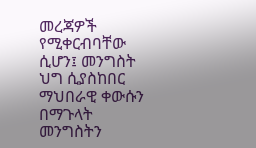መረጃዎች የሚቀርብባቸው ሲሆን፤ መንግስት ህግ ሲያስከበር ማህበራዊ ቀውሱን በማጉላት መንግስትን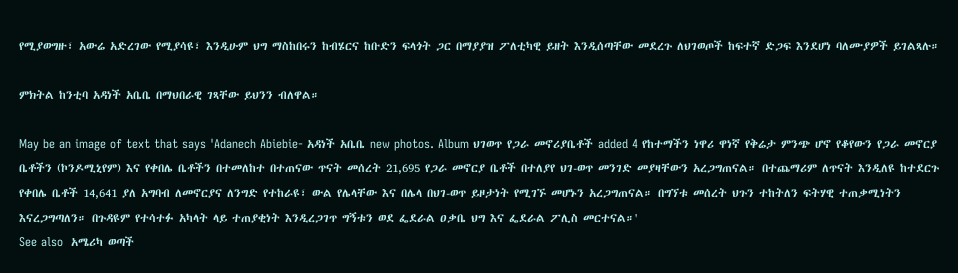የሚያወግዙ፣ አውሬ አድረገው የሚያሳዩ፣ እንዲሁም ህግ ማስከበሩን ከብሄርና ከቡድን ፍላጎት ጋር በማያያዝ ፖለቲካዊ ይዘት እንዲሰጣቸው መደረጉ ለህገወጦች ከፍተኛ ድጋፍ እንደሆነ ባለሙያዎች ይገልጻሉ።

ምክትል ከንቲባ አዳነች አቤቤ በማህበራዊ ገጻቸው ይህንን ብለዋል።

May be an image of text that says 'Adanech Abiebie- አዳነች አቤቤ new photos. Album ህገወጥ የጋራ መኖሪያቤቶች added 4 የከተማችን ነዋሪ ዋነኛ የቅሬታ ምንጭ ሆኖ የቆየውን የጋራ መኖርያ ቤቶችን (ኮንዶሚኒየም) እና የቀበሌ ቤቶችን በተመለከተ በተጠናው ጥናት መሰረት 21,695 የጋራ መኖርያ ቤቶች በተለያየ ህገ-ወጥ መንገድ መያዛቸውን አረጋግጠናል። በተጨማሪም ለጥናት እንዲለዩ ከተደርጉ የቀበሌ ቤቶች 14,641 ያለ አግባብ ለመኖርያና ለንግድ የተከራዩ፣ ውል የሌላቸው እና በሌላ በህገ-ወጥ ይዞታነት የሚገኙ መሆኑን አረጋግጠናል። በግኘቱ መሰረት ህጉን ተከትለን ፍትሃዊ ተጠቃሚነትን እናረጋግጣለን። በጉዳዩም የተሳተፉ አካላት ላይ ተጠያቂነት እንዲረጋገጥ ግኝቱን ወደ ፌደራል ዐቃቤ ህግ እና ፌደራል ፖሊስ መርተናል።'
See also  አሜሪካ ወጣች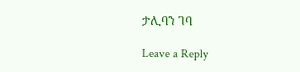ታሊባን ገባ

Leave a Reply